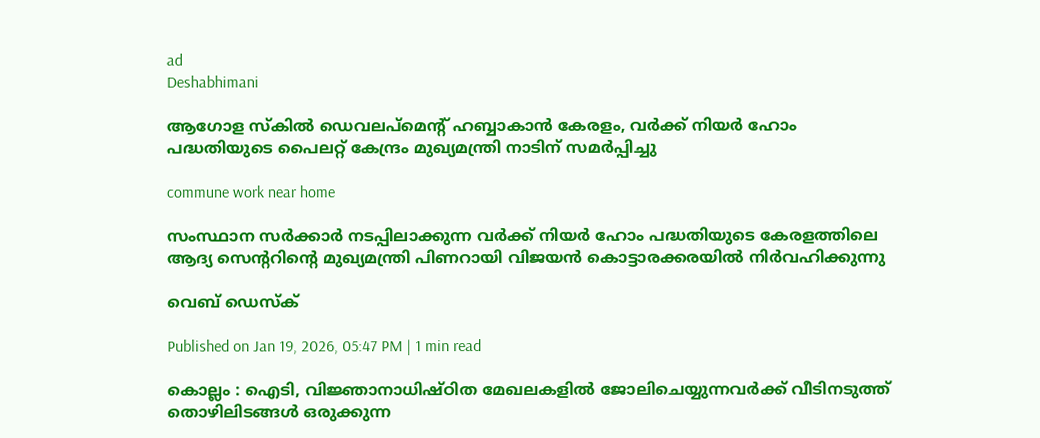ad
Deshabhimani

ആഗോള സ്കിൽ ഡെവലപ്മെന്റ് ഹബ്ബാകാൻ കേരളം, വർക്ക് നിയർ ഹോം പദ്ധതിയുടെ പൈലറ്റ് കേന്ദ്രം മുഖ്യമന്ത്രി നാടിന് സമർപ്പിച്ചു

commune work near home

സംസ്ഥാന സർക്കാർ നടപ്പിലാക്കുന്ന വർക്ക് നിയർ ഹോം പദ്ധതിയുടെ കേരളത്തിലെ ആദ്യ സെന്ററിന്റെ മുഖ്യമന്ത്രി പിണറായി വിജയൻ കൊട്ടാരക്കരയിൽ നിർവഹിക്കുന്നു

വെബ് ഡെസ്ക്

Published on Jan 19, 2026, 05:47 PM | 1 min read

കൊല്ലം : ഐടി, വിജ്ഞാനാധിഷ്ഠിത മേഖലകളിൽ ജോലിചെയ്യുന്നവർക്ക് വീടിനടുത്ത് തൊഴിലിടങ്ങൾ ഒരുക്കുന്ന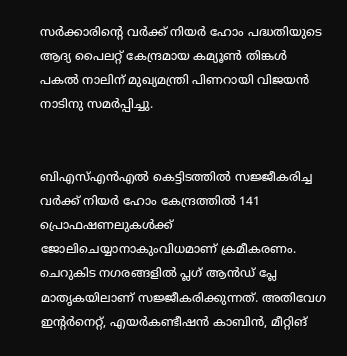സർക്കാരിന്റെ വർക്ക് നിയർ ഹോം പദ്ധതിയുടെ ആദ്യ പൈലറ്റ് കേന്ദ്രമായ കമ്യൂൺ തിങ്കൾ പകൽ നാലിന്‌ മുഖ്യമന്ത്രി പിണറായി വിജയൻ നാടിനു സമർപ്പിച്ചു.


ബിഎസ്എൻഎൽ കെട്ടിടത്തിൽ സജ്ജീകരിച്ച വർക്ക് നിയർ ഹോം കേന്ദ്രത്തിൽ 141 പ്രൊഫഷണലുകൾക്ക്‌ ജോലിചെയ്യാനാകുംവിധമാണ് ക്രമീകരണം. ചെറുകിട നഗരങ്ങളിൽ പ്ലഗ് ആൻഡ്‌ പ്ലേ മാതൃകയിലാണ് സജ്ജീകരിക്കുന്നത്. അതിവേഗ ഇന്റർനെറ്റ്, എയർകണ്ടീഷൻ കാബിൻ, മീറ്റിങ്‌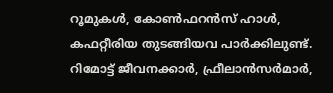റൂമുകൾ, കോൺഫറൻസ് ഹാൾ, കഫറ്റീരിയ തുടങ്ങിയവ പാർക്കിലുണ്ട്‌. റിമോട്ട് ജീവനക്കാർ, ഫ്രീലാൻസർമാർ,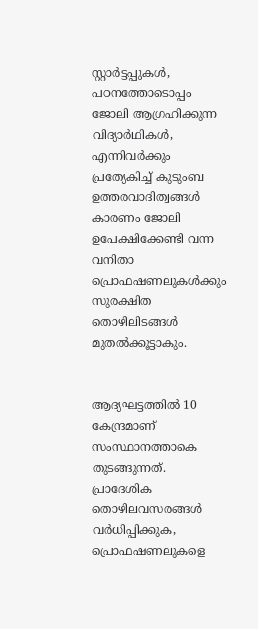സ്റ്റാർട്ടപ്പുകൾ, പഠനത്തോടൊപ്പം ജോലി ആഗ്രഹിക്കുന്ന വിദ്യാർഥികൾ, എന്നിവർക്കും പ്രത്യേകിച്ച് കുടുംബ ഉത്തരവാദിത്വങ്ങൾ കാരണം ജോലി ഉപേക്ഷിക്കേണ്ടി വന്ന വനിതാ പ്രൊഫഷണലുകൾക്കും സുരക്ഷിത തൊഴിലിടങ്ങൾ മുതൽക്കൂട്ടാകും.


ആദ്യഘട്ടത്തിൽ 10 കേന്ദ്രമാണ് സംസ്ഥാനത്താകെ തുടങ്ങുന്നത്. പ്രാദേശിക തൊഴിലവസരങ്ങൾ വർധിപ്പിക്കുക, പ്രൊഫഷണലുകളെ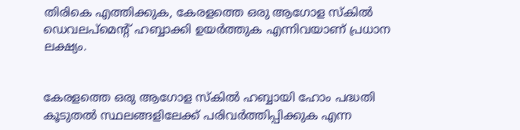തിരികെ എത്തിക്കുക, കേരളത്തെ ഒരു ആഗോള സ്കിൽ ഡെവലപ്മെന്റ് ഹബ്ബാക്കി ഉയർത്തുക എന്നിവയാണ് പ്രധാന ലക്ഷ്യം.


കേരളത്തെ ഒരു ആഗോള സ്‌കിൽ ഹബ്ബായി ഹോം പദ്ധതി കൂടുതൽ സ്ഥലങ്ങളിലേക്ക് പരിവർത്തിപ്പിക്കുക എന്ന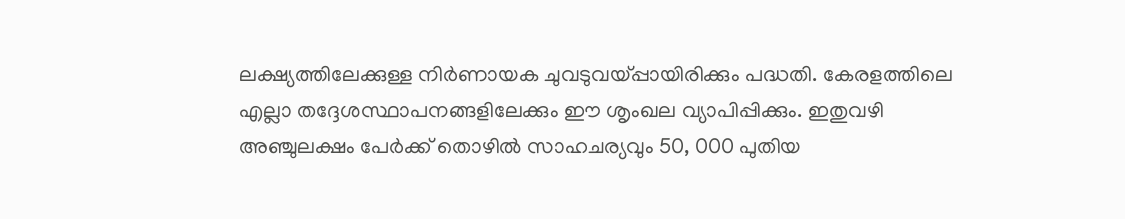ലക്ഷ്യത്തിലേക്കുള്ള നിർണായക ചുവടുവയ്‌പ്പായിരിക്കും പദ്ധതി. കേരളത്തിലെ എല്ലാ തദ്ദേശസ്ഥാപനങ്ങളിലേക്കും ഈ ശൃംഖല വ്യാപിപ്പിക്കും. ഇതുവഴി അഞ്ചുലക്ഷം പേർക്ക് തൊഴിൽ സാഹചര്യവും 50, 000 പുതിയ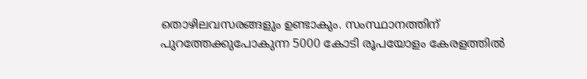തൊഴിലവസരങ്ങളും ഉണ്ടാകും. സംസ്ഥാനത്തിന് പുറത്തേക്കുപോകുന്ന 5000 കോടി രൂപയോളം കേരളത്തിൽ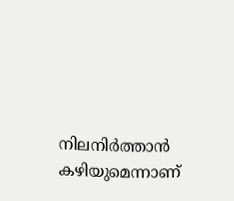നിലനിർത്താൻ കഴിയുമെന്നാണ്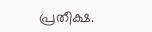പ്രതീക്ഷ.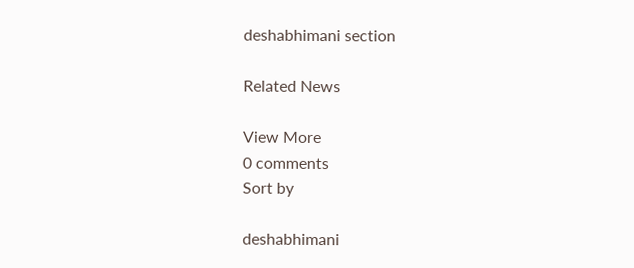deshabhimani section

Related News

View More
0 comments
Sort by

deshabhimani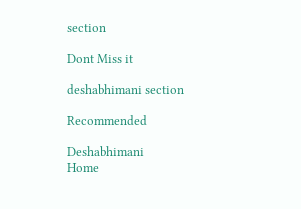section

Dont Miss it

deshabhimani section

Recommended

Deshabhimani
Home